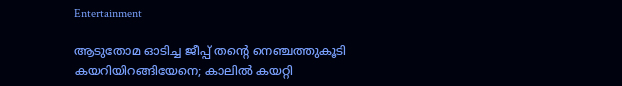Entertainment

ആടുതോമ ഓടിച്ച ജീപ്പ് തന്റെ നെഞ്ചത്തുകൂടി കയറിയിറങ്ങിയേനെ; കാലില്‍ കയറ്റി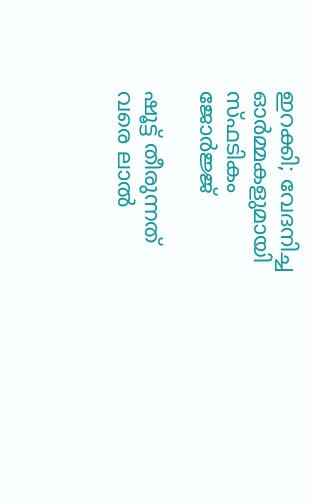ഇറക്കി; വേദനിച്ച ഓര്‍മ്മകളുമായി സ്ഫടികം ജോര്‍ജ്ജ്

ഷൂട്ട് തീരുന്നത് വരെ ലാല്‍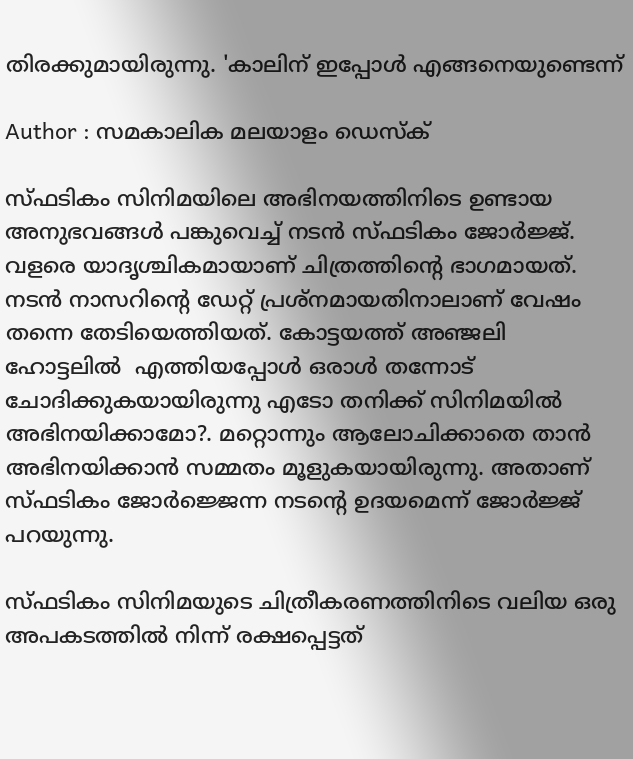തിരക്കുമായിരുന്നു. 'കാലിന് ഇപ്പോള്‍ എങ്ങനെയുണ്ടെന്ന്

Author : സമകാലിക മലയാളം ഡെസ്ക്

സ്ഫടികം സിനിമയിലെ അഭിനയത്തിനിടെ ഉണ്ടായ അനുഭവങ്ങള്‍ പങ്കുവെച്ച് നടന്‍ സ്ഫടികം ജോര്‍ജ്ജ്. വളരെ യാദൃശ്ചികമായാണ് ചിത്രത്തിന്റെ ഭാഗമായത്. നടന്‍ നാസറിന്റെ ഡേറ്റ് പ്രശ്‌നമായതിനാലാണ് വേഷം തന്നെ തേടിയെത്തിയത്. കോട്ടയത്ത് അഞ്ജലി ഹോട്ടലില്‍  എത്തിയപ്പോള്‍ ഒരാള്‍ തന്നോട് ചോദിക്കുകയായിരുന്നു എടോ തനിക്ക് സിനിമയില്‍ അഭിനയിക്കാമോ?. മറ്റൊന്നും ആലോചിക്കാതെ താന്‍ അഭിനയിക്കാന്‍ സമ്മതം മൂളുകയായിരുന്നു. അതാണ് സ്ഫടികം ജോര്‍ജ്ജെന്ന നടന്റെ ഉദയമെന്ന് ജോര്‍ജ്ജ് പറയുന്നു.

സ്ഫടികം സിനിമയുടെ ചിത്രീകരണത്തിനിടെ വലിയ ഒരു അപകടത്തില്‍ നിന്ന് രക്ഷപ്പെട്ടത്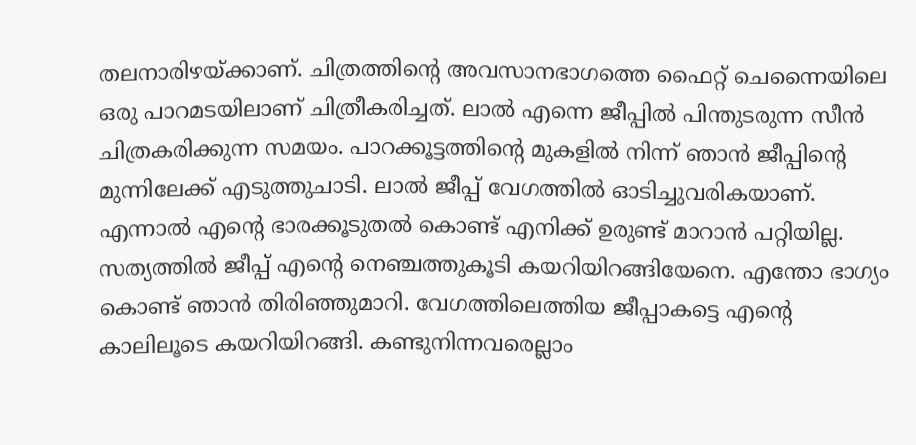തലനാരിഴയ്ക്കാണ്. ചിത്രത്തിന്റെ അവസാനഭാഗത്തെ ഫൈറ്റ് ചെന്നൈയിലെ ഒരു പാറമടയിലാണ് ചിത്രീകരിച്ചത്. ലാല്‍ എന്നെ ജീപ്പില്‍ പിന്തുടരുന്ന സീന്‍ ചിത്രകരിക്കുന്ന സമയം. പാറക്കൂട്ടത്തിന്റെ മുകളില്‍ നിന്ന് ഞാന്‍ ജീപ്പിന്റെ മുന്നിലേക്ക് എടുത്തുചാടി. ലാല്‍ ജീപ്പ് വേഗത്തില്‍ ഓടിച്ചുവരികയാണ്. എന്നാല്‍ എന്റെ ഭാരക്കൂടുതല്‍ കൊണ്ട് എനിക്ക് ഉരുണ്ട് മാറാന്‍ പറ്റിയില്ല. സത്യത്തില്‍ ജീപ്പ് എന്റെ നെഞ്ചത്തുകൂടി കയറിയിറങ്ങിയേനെ. എന്തോ ഭാഗ്യം കൊണ്ട് ഞാന്‍ തിരിഞ്ഞുമാറി. വേഗത്തിലെത്തിയ ജീപ്പാകട്ടെ എന്റെ കാലിലൂടെ കയറിയിറങ്ങി. കണ്ടുനിന്നവരെല്ലാം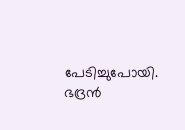പേടിച്ചുപോയി. ഭദ്രന്‍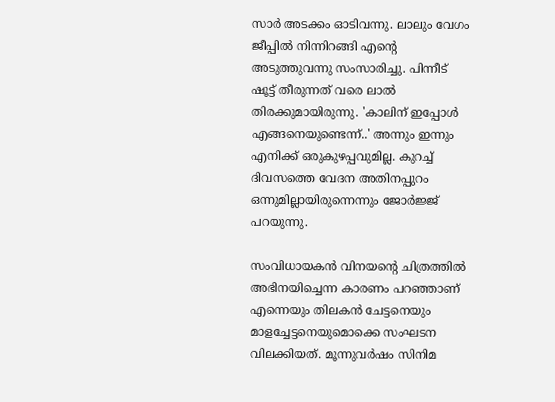സാര്‍ അടക്കം ഓടിവന്നു. ലാലും വേഗം ജീപ്പില്‍ നിന്നിറങ്ങി എന്റെ അടുത്തുവന്നു സംസാരിച്ചു. പിന്നീട് ഷൂട്ട് തീരുന്നത് വരെ ലാല്‍ തിരക്കുമായിരുന്നു. 'കാലിന് ഇപ്പോള്‍ എങ്ങനെയുണ്ടെന്ന്..' അന്നും ഇന്നും എനിക്ക് ഒരുകുഴപ്പവുമില്ല. കുറച്ച് ദിവസത്തെ വേദന അതിനപ്പുറം ഒന്നുമില്ലായിരുന്നെന്നും ജോര്‍ജ്ജ് പറയുന്നു.

സംവിധായകന്‍ വിനയന്റെ ചിത്രത്തില്‍ അഭിനയിച്ചെന്ന കാരണം പറഞ്ഞാണ് എന്നെയും തിലകന്‍ ചേട്ടനെയും മാളച്ചേട്ടനെയുമൊക്കെ സംഘടന വിലക്കിയത്. മൂന്നുവര്‍ഷം സിനിമ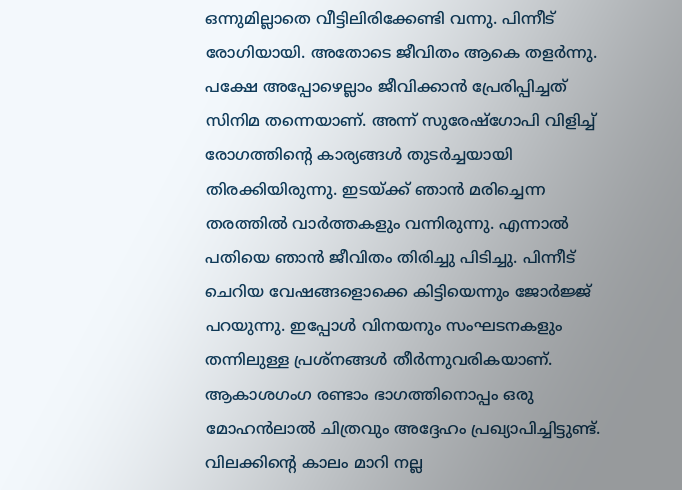ഒന്നുമില്ലാതെ വീട്ടിലിരിക്കേണ്ടി വന്നു. പിന്നീട് രോഗിയായി. അതോടെ ജീവിതം ആകെ തളര്‍ന്നു. പക്ഷേ അപ്പോഴെല്ലാം ജീവിക്കാന്‍ പ്രേരിപ്പിച്ചത് സിനിമ തന്നെയാണ്. അന്ന് സുരേഷ്‌ഗോപി വിളിച്ച് രോഗത്തിന്റെ കാര്യങ്ങള്‍ തുടര്‍ച്ചയായി തിരക്കിയിരുന്നു. ഇടയ്ക്ക് ഞാന്‍ മരിച്ചെന്ന തരത്തില്‍ വാര്‍ത്തകളും വന്നിരുന്നു. എന്നാല്‍ പതിയെ ഞാന്‍ ജീവിതം തിരിച്ചു പിടിച്ചു. പിന്നീട് ചെറിയ വേഷങ്ങളൊക്കെ കിട്ടിയെന്നും ജോര്‍ജ്ജ് പറയുന്നു. ഇപ്പോള്‍ വിനയനും സംഘടനകളും തന്നിലുള്ള പ്രശ്‌നങ്ങള്‍ തീര്‍ന്നുവരികയാണ്. ആകാശഗംഗ രണ്ടാം ഭാഗത്തിനൊപ്പം ഒരു മോഹന്‍ലാല്‍ ചിത്രവും അദ്ദേഹം പ്രഖ്യാപിച്ചിട്ടുണ്ട്. വിലക്കിന്റെ കാലം മാറി നല്ല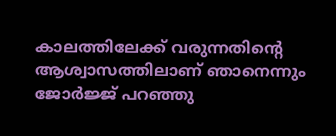കാലത്തിലേക്ക് വരുന്നതിന്റെ ആശ്വാസത്തിലാണ് ഞാനെന്നും ജോര്‍ജ്ജ് പറഞ്ഞു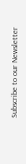Subscribe to our Newsletter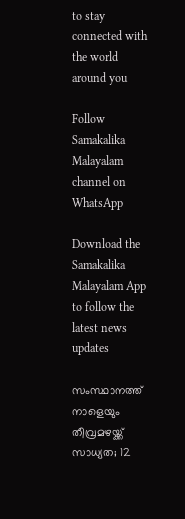to stay connected with the world around you

Follow Samakalika Malayalam channel on WhatsApp

Download the Samakalika Malayalam App to follow the latest news updates

സംസ്ഥാനത്ത് നാളെയും തീവ്രമഴയ്ക്ക് സാധ്യത; 12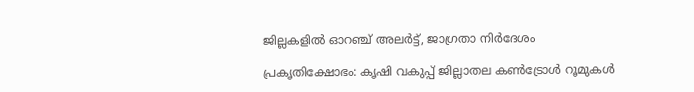ജില്ലകളില്‍ ഓറഞ്ച് അലര്‍ട്ട്, ജാഗ്രതാ നിര്‍ദേശം

പ്രകൃതിക്ഷോഭം: കൃഷി വകുപ്പ് ജില്ലാതല കൺട്രോൾ റൂമുകൾ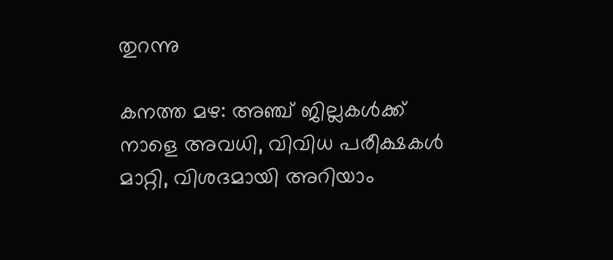തുറന്നു

കനത്ത മഴ: അഞ്ച് ജില്ലകൾക്ക് നാളെ അവധി, വിവിധ പരീക്ഷകൾ മാറ്റി, വിശദമായി അറിയാം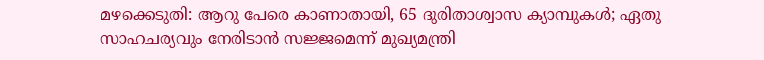മഴക്കെടുതി: ആറു പേരെ കാണാതായി, 65 ദുരിതാശ്വാസ ക്യാമ്പുകള്‍; ഏതു സാഹചര്യവും നേരിടാൻ സജ്ജമെന്ന് മുഖ്യമന്ത്രി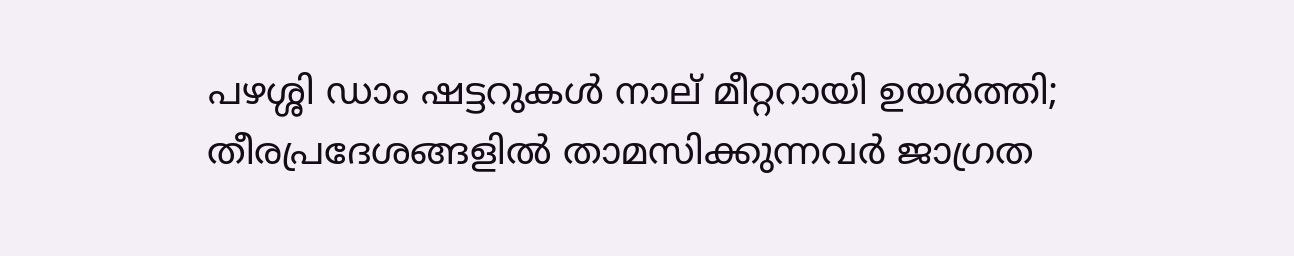പഴശ്ശി ഡാം ഷട്ടറുകള്‍ നാല് മീറ്ററായി ഉയര്‍ത്തി; തീരപ്രദേശങ്ങളില്‍ താമസിക്കുന്നവര്‍ ജാഗ്രത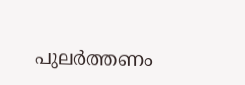പുലർത്തണം